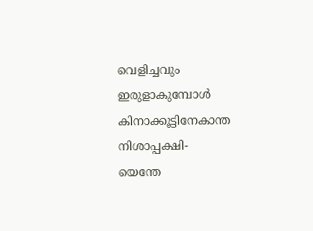വെളിച്ചവും ഇരുളാകുമ്പോൾ
കിനാക്കൂട്ടിനേകാന്ത നിശാപ്പക്ഷി-
യെന്തേ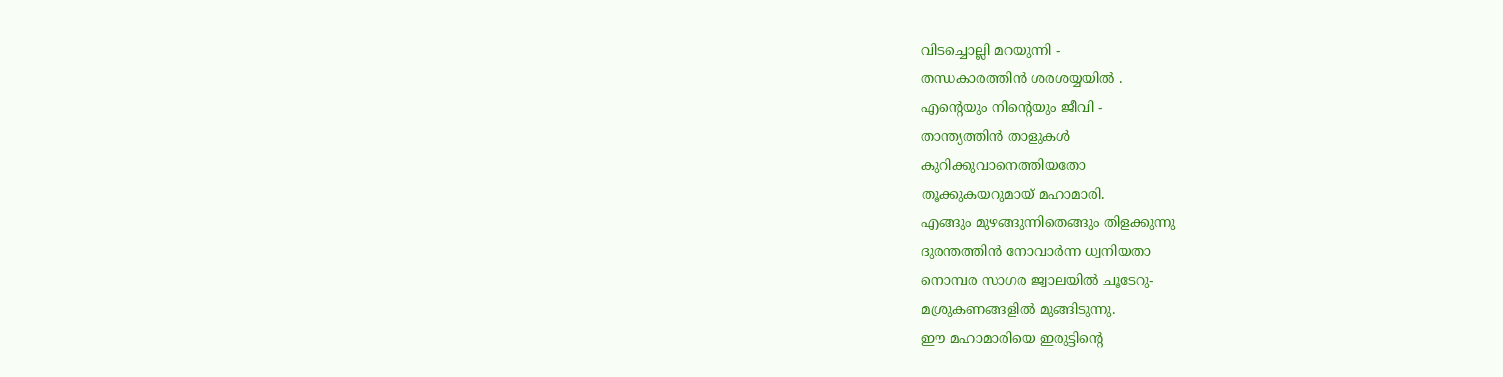വിടച്ചൊല്ലി മറയുന്നി -
തന്ധകാരത്തിൻ ശരശയ്യയിൽ .
എന്റെയും നിന്റെയും ജീവി -
താന്ത്യത്തിൻ താളുകൾ
കുറിക്കുവാനെത്തിയതോ
തൂക്കുകയറുമായ് മഹാമാരി.
എങ്ങും മുഴങ്ങുന്നിതെങ്ങും തിളക്കുന്നു
ദുരന്തത്തിൻ നോവാർന്ന ധ്വനിയതാ
നൊമ്പര സാഗര ജ്വാലയിൽ ചൂടേറു-
മശ്രുകണങ്ങളിൽ മുങ്ങിടുന്നു.
ഈ മഹാമാരിയെ ഇരുട്ടിന്റെ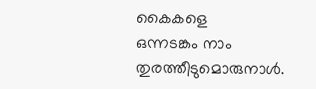കൈകളെ
ഒന്നടങ്കം നാം തുരത്തീടുമൊരുനാൾ.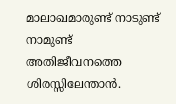മാലാഖമാരുണ്ട് നാടുണ്ട് നാമുണ്ട്
അതിജീവനത്തെ ശിരസ്സിലേന്താൻ.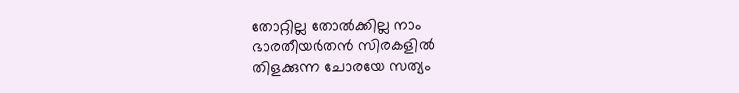തോറ്റില്ല തോൽക്കില്ല നാം
ഭാരതീയർതൻ സിരകളിൽ
തിളക്കുന്ന ചോരയേ സത്യം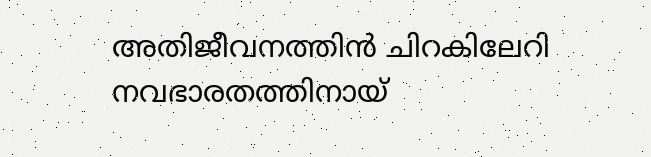അതിജീവനത്തിൻ ചിറകിലേറി
നവഭാരതത്തിനായ്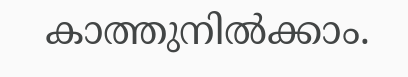കാത്തുനിൽക്കാം.